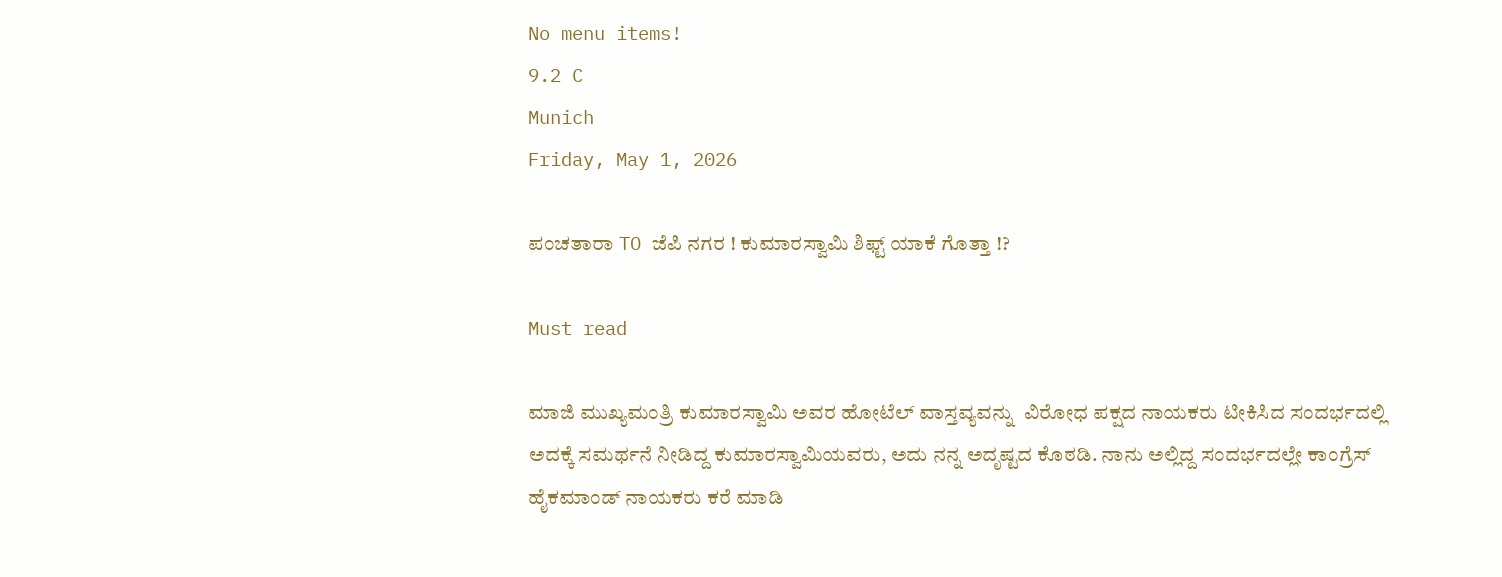No menu items!
9.2 C
Munich
Friday, May 1, 2026

ಪಂಚತಾರಾ TO ಜೆಪಿ ನಗರ ! ಕುಮಾರಸ್ವಾಮಿ ಶಿಫ್ಟ್ ಯಾಕೆ ಗೊತ್ತಾ !?

Must read

ಮಾಜಿ ಮುಖ್ಯಮಂತ್ರಿ ಕುಮಾರಸ್ವಾಮಿ ಅವರ ಹೋಟೆಲ್ ವಾಸ್ತವ್ಯವನ್ನು  ವಿರೋಧ ಪಕ್ಷದ ನಾಯಕರು ಟೀಕಿಸಿದ ಸಂದರ್ಭದಲ್ಲಿ ಅದಕ್ಕೆ ಸಮರ್ಥನೆ ನೀಡಿದ್ದ ಕುಮಾರಸ್ವಾಮಿಯವರು, ಅದು ನನ್ನ ಅದೃಷ್ಟದ ಕೊಠಡಿ. ನಾನು ಅಲ್ಲಿದ್ದ ಸಂದರ್ಭದಲ್ಲೇ ಕಾಂಗ್ರೆಸ್ ಹೈಕಮಾಂಡ್ ನಾಯಕರು ಕರೆ ಮಾಡಿ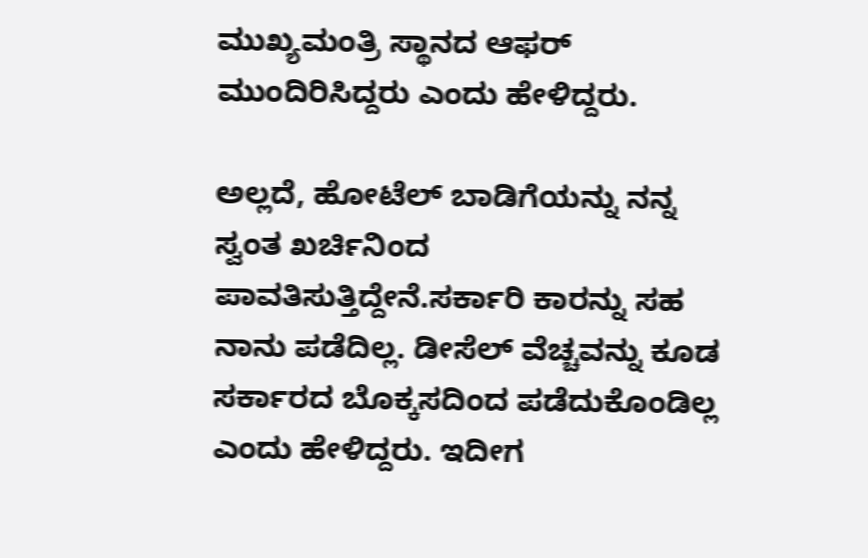ಮುಖ್ಯಮಂತ್ರಿ ಸ್ಥಾನದ ಆಫರ್ ಮುಂದಿರಿಸಿದ್ದರು ಎಂದು ಹೇಳಿದ್ದರು.

ಅಲ್ಲದೆ, ಹೋಟೆಲ್ ಬಾಡಿಗೆಯನ್ನು ನನ್ನ ಸ್ವಂತ ಖರ್ಚಿನಿಂದ ಪಾವತಿಸುತ್ತಿದ್ದೇನೆ.ಸರ್ಕಾರಿ ಕಾರನ್ನು ಸಹ ನಾನು ಪಡೆದಿಲ್ಲ. ಡೀಸೆಲ್ ವೆಚ್ಚವನ್ನು ಕೂಡ ಸರ್ಕಾರದ ಬೊಕ್ಕಸದಿಂದ ಪಡೆದುಕೊಂಡಿಲ್ಲ ಎಂದು ಹೇಳಿದ್ದರು. ಇದೀಗ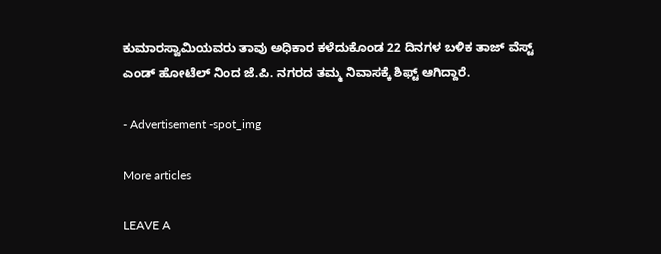ಕುಮಾರಸ್ವಾಮಿಯವರು ತಾವು ಅಧಿಕಾರ ಕಳೆದುಕೊಂಡ 22 ದಿನಗಳ ಬಳಿಕ ತಾಜ್ ವೆಸ್ಟ್ ಎಂಡ್ ಹೋಟೆಲ್ ನಿಂದ ಜೆ.ಪಿ. ನಗರದ ತಮ್ಮ ನಿವಾಸಕ್ಕೆ ಶಿಫ್ಟ್ ಆಗಿದ್ದಾರೆ.

- Advertisement -spot_img

More articles

LEAVE A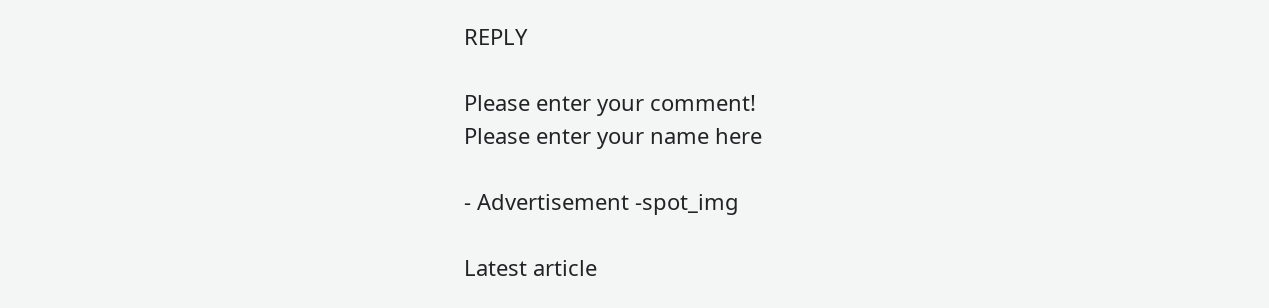REPLY

Please enter your comment!
Please enter your name here

- Advertisement -spot_img

Latest article